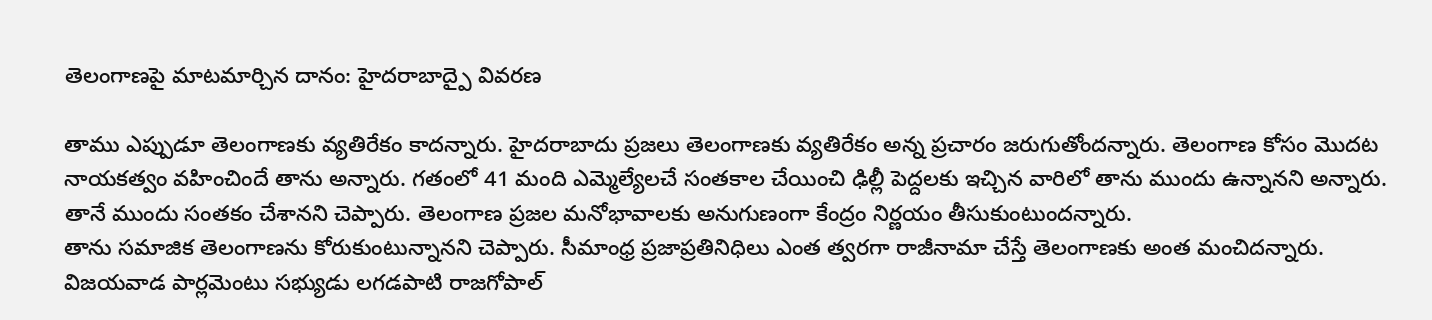తెలంగాణపై మాటమార్చిన దానం: హైదరాబాద్పై వివరణ

తాము ఎప్పుడూ తెలంగాణకు వ్యతిరేకం కాదన్నారు. హైదరాబాదు ప్రజలు తెలంగాణకు వ్యతిరేకం అన్న ప్రచారం జరుగుతోందన్నారు. తెలంగాణ కోసం మొదట నాయకత్వం వహించిందే తాను అన్నారు. గతంలో 41 మంది ఎమ్మెల్యేలచే సంతకాల చేయించి ఢిల్లీ పెద్దలకు ఇచ్చిన వారిలో తాను ముందు ఉన్నానని అన్నారు. తానే ముందు సంతకం చేశానని చెప్పారు. తెలంగాణ ప్రజల మనోభావాలకు అనుగుణంగా కేంద్రం నిర్ణయం తీసుకుంటుందన్నారు.
తాను సమాజిక తెలంగాణను కోరుకుంటున్నానని చెప్పారు. సీమాంధ్ర ప్రజాప్రతినిధిలు ఎంత త్వరగా రాజీనామా చేస్తే తెలంగాణకు అంత మంచిదన్నారు. విజయవాడ పార్లమెంటు సభ్యుడు లగడపాటి రాజగోపాల్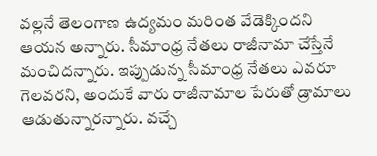వల్లనే తెలంగాణ ఉద్యమం మరింత వేడెక్కిందని ఆయన అన్నారు. సీమాంధ్ర నేతలు రాజీనామా చేస్తేనే మంచిదన్నారు. ఇప్పుడున్న సీమాంధ్ర నేతలు ఎవరూ గెలవరని, అందుకే వారు రాజీనామాల పేరుతో డ్రామాలు ఆడుతున్నారన్నారు. వచ్చే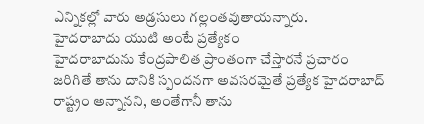ఎన్నికల్లో వారు అడ్రసులు గల్లంతవుతాయన్నారు.
హైదరాబాదు యుటి అంటే ప్రత్యేకం
హైదరాబాదును కేంద్రపాలిత ప్రాంతంగా చేస్తారనే ప్రచారం జరిగితే తాను దానికి స్పందనగా అవసరమైతే ప్రత్యేక హైదరాబాద్ రాష్ట్రం అన్నానని, అంతేగానీ తాను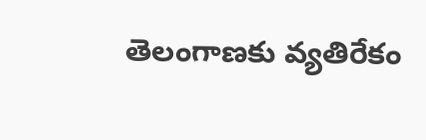తెలంగాణకు వ్యతిరేకం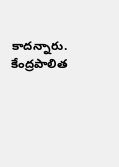కాదన్నారు. కేంద్రపాలిత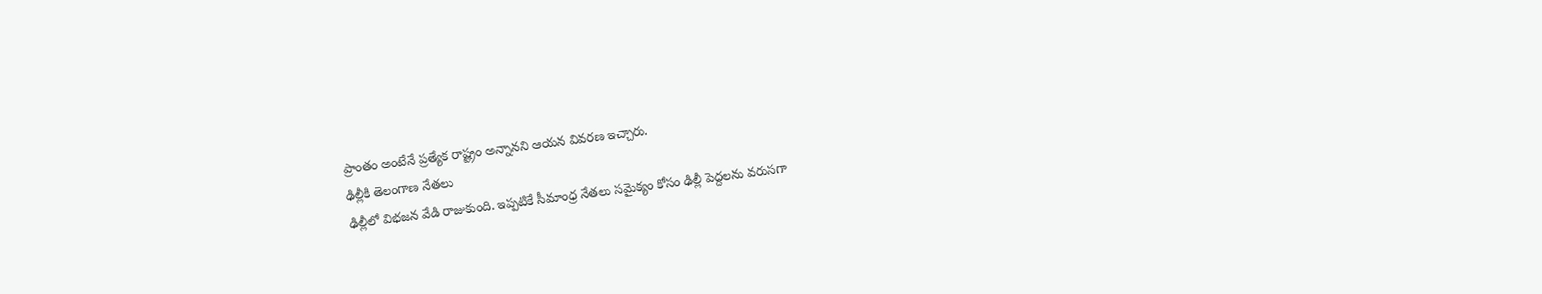ప్రాంతం అంటేనే ప్రత్యేక రాష్ట్రం అన్నానని ఆయన వివరణ ఇచ్చారు.
ఢిల్లీకి తెలంగాణ నేతలు
ఢిల్లీలో విభజన వేడి రాజుకుంది. ఇప్పటికే సీమాంధ్ర నేతలు సమైక్యం కోసం ఢిల్లీ పెద్దలను వరుసగా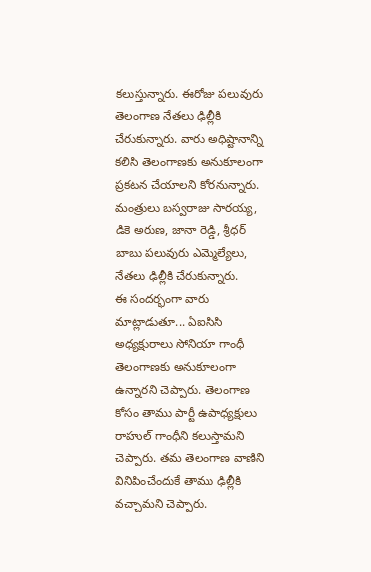కలుస్తున్నారు. ఈరోజు పలువురు తెలంగాణ నేతలు ఢిల్లీకి చేరుకున్నారు. వారు అధిష్టానాన్ని కలిసి తెలంగాణకు అనుకూలంగా ప్రకటన చేయాలని కోరనున్నారు. మంత్రులు బస్వరాజు సారయ్య, డికె అరుణ, జానా రెడ్డి, శ్రీధర్ బాబు పలువురు ఎమ్మెల్యేలు, నేతలు ఢిల్లీకి చేరుకున్నారు.
ఈ సందర్భంగా వారు మాట్లాడుతూ... ఏఐసిసి అధ్యక్షురాలు సోనియా గాంధీ తెలంగాణకు అనుకూలంగా ఉన్నారని చెప్పారు. తెలంగాణ కోసం తాము పార్టీ ఉపాధ్యక్షులు రాహుల్ గాంధీని కలుస్తామని చెప్పారు. తమ తెలంగాణ వాణిని వినిపించేందుకే తాము ఢిల్లీకి వచ్చామని చెప్పారు.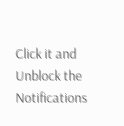Click it and Unblock the Notifications